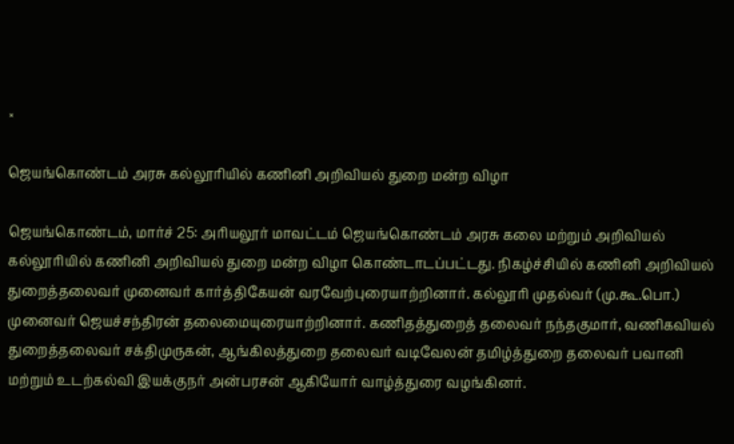×

ஜெயங்கொண்டம் அரசு கல்லூரியில் கணினி அறிவியல் துறை மன்ற விழா

ஜெயங்கொண்டம், மார்ச் 25: அரியலூர் மாவட்டம் ஜெயங்கொண்டம் அரசு கலை மற்றும் அறிவியல் கல்லூரியில் கணினி அறிவியல் துறை மன்ற விழா கொண்டாடப்பட்டது. நிகழ்ச்சியில் கணினி அறிவியல் துறைத்தலைவர் முனைவர் கார்த்திகேயன் வரவேற்புரையாற்றினார். கல்லூரி முதல்வர் (மு.கூ.பொ.) முனைவர் ஜெயச்சந்திரன் தலைமையுரையாற்றினார். கணிதத்துறைத் தலைவர் நந்தகுமார், வணிகவியல் துறைத்தலைவர் சக்திமுருகன், ஆங்கிலத்துறை தலைவர் வடிவேலன் தமிழ்த்துறை தலைவர் பவானி மற்றும் உடற்கல்வி இயக்குநர் அன்பரசன் ஆகியோர் வாழ்த்துரை வழங்கினர்.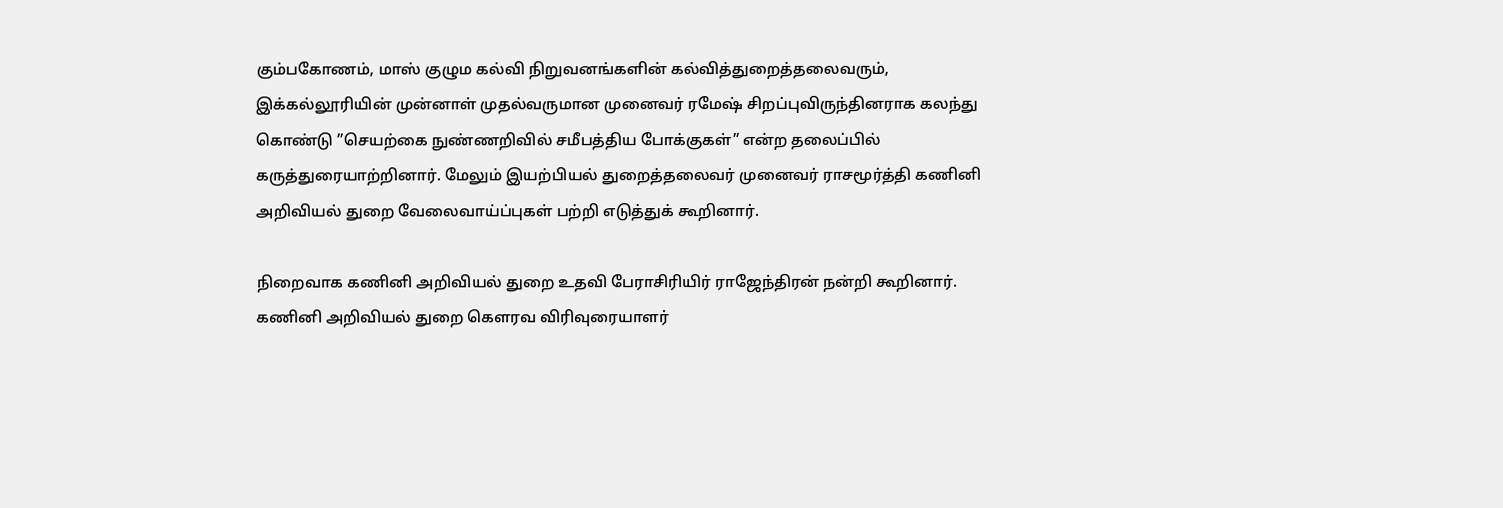கும்பகோணம், மாஸ் குழும கல்வி நிறுவனங்களின் கல்வித்துறைத்தலைவரும், இக்கல்லூரியின் முன்னாள் முதல்வருமான முனைவர் ரமேஷ் சிறப்புவிருந்தினராக கலந்து கொண்டு ”செயற்கை நுண்ணறிவில் சமீபத்திய போக்குகள்” என்ற தலைப்பில் கருத்துரையாற்றினார். மேலும் இயற்பியல் துறைத்தலைவர் முனைவர் ராசமூர்த்தி கணினி அறிவியல் துறை வேலைவாய்ப்புகள் பற்றி எடுத்துக் கூறினார்.

நிறைவாக கணினி அறிவியல் துறை உதவி பேராசிரியிர் ராஜேந்திரன் நன்றி கூறினார். கணினி அறிவியல் துறை கௌரவ விரிவுரையாளர்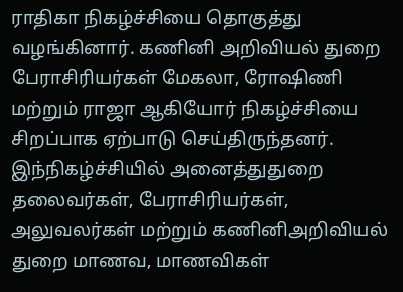ராதிகா நிகழ்ச்சியை தொகுத்து வழங்கினார். கணினி அறிவியல் துறை பேராசிரியர்கள் மேகலா, ரோஷிணி மற்றும் ராஜா ஆகியோர் நிகழ்ச்சியை சிறப்பாக ஏற்பாடு செய்திருந்தனர்.  இந்நிகழ்ச்சியில் அனைத்துதுறை தலைவர்கள், பேராசிரியர்கள், அலுவலர்கள் மற்றும் கணினிஅறிவியல் துறை மாணவ, மாணவிகள்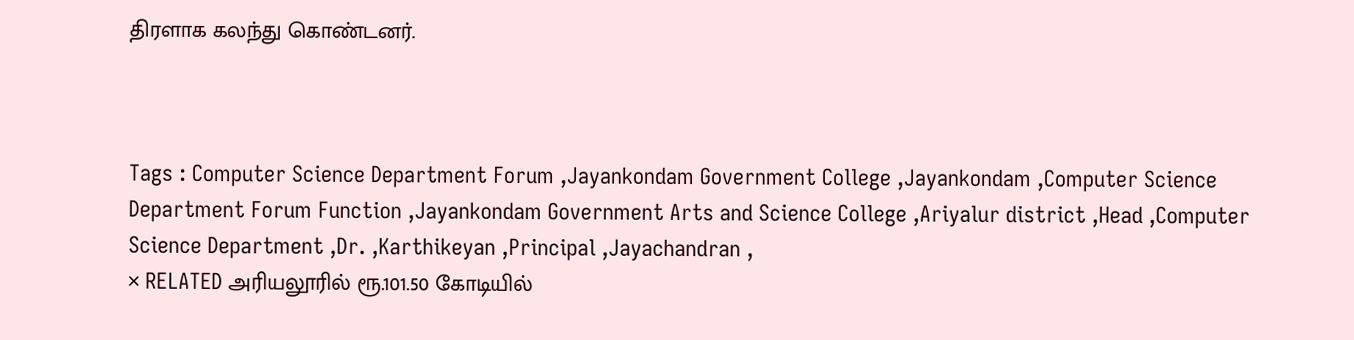திரளாக கலந்து கொண்டனர்.



Tags : Computer Science Department Forum ,Jayankondam Government College ,Jayankondam ,Computer Science Department Forum Function ,Jayankondam Government Arts and Science College ,Ariyalur district ,Head ,Computer Science Department ,Dr. ,Karthikeyan ,Principal ,Jayachandran ,
× RELATED அரியலூரில் ரூ.101.50 கோடியில்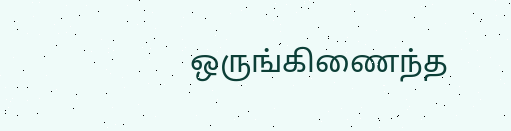ஒருங்கிணைந்த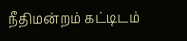நீதிமன்றம் கட்டிடம்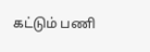கட்டும் பணி